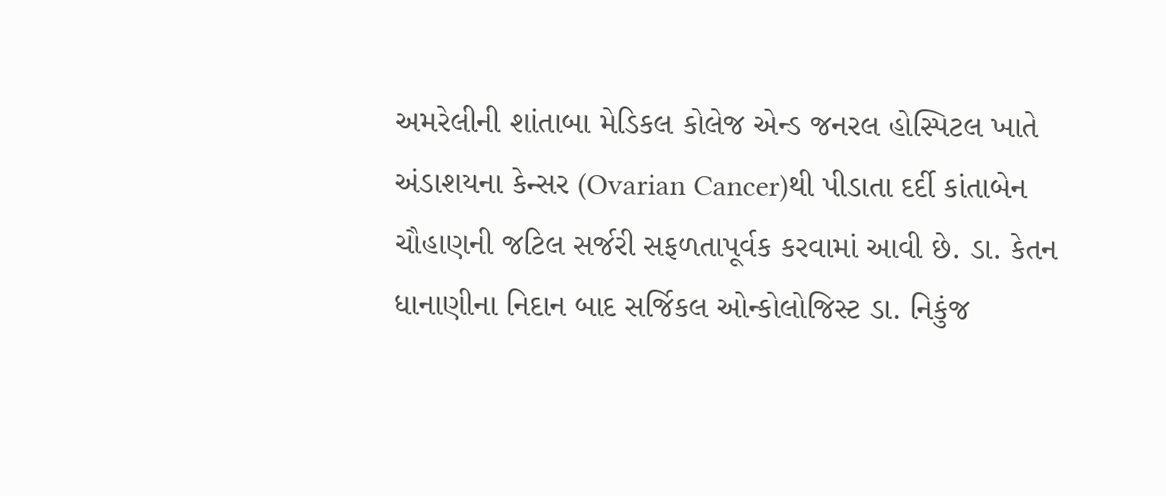અમરેલીની શાંતાબા મેડિકલ કોલેજ એન્ડ જનરલ હોસ્પિટલ ખાતે અંડાશયના કેન્સર (Ovarian Cancer)થી પીડાતા દર્દી કાંતાબેન ચૌહાણની જટિલ સર્જરી સફળતાપૂર્વક કરવામાં આવી છે. ડા. કેતન ધાનાણીના નિદાન બાદ સર્જિકલ ઓન્કોલોજિસ્ટ ડા. નિકુંજ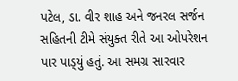પટેલ, ડા. વીર શાહ અને જનરલ સર્જન સહિતની ટીમે સંયુક્ત રીતે આ ઓપરેશન પાર પાડ્‌યું હતું. આ સમગ્ર સારવાર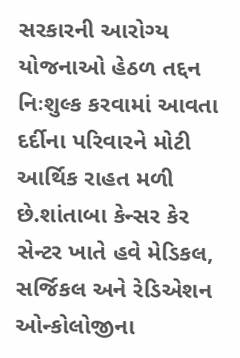સરકારની આરોગ્ય યોજનાઓ હેઠળ તદ્દન નિઃશુલ્ક કરવામાં આવતા દર્દીના પરિવારને મોટી આર્થિક રાહત મળી છે.શાંતાબા કેન્સર કેર સેન્ટર ખાતે હવે મેડિકલ, સર્જિકલ અને રેડિએશન ઓન્કોલોજીના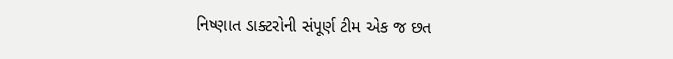નિષ્ણાત ડાક્ટરોની સંપૂર્ણ ટીમ એક જ છત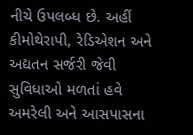નીચે ઉપલબ્ધ છે. અહીં કીમોથેરાપી, રેડિએશન અને અદ્યતન સર્જરી જેવી સુવિધાઓ મળતાં હવે અમરેલી અને આસપાસના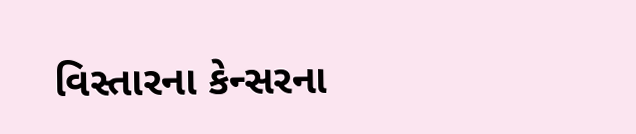વિસ્તારના કેન્સરના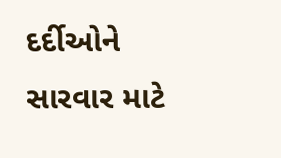દર્દીઓને સારવાર માટે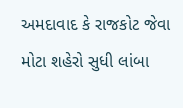અમદાવાદ કે રાજકોટ જેવા મોટા શહેરો સુધી લાંબા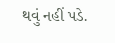થવું નહીં પડે.